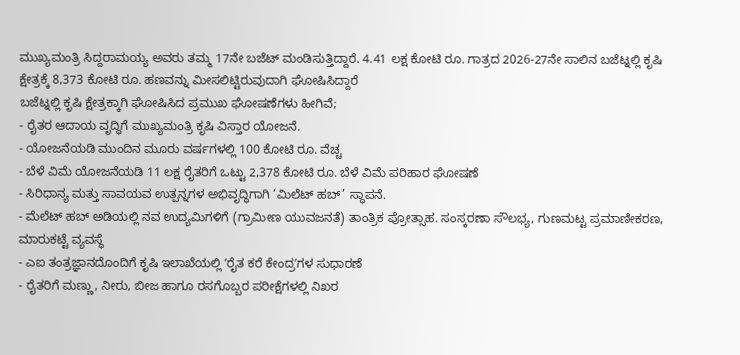ಮುಖ್ಯಮಂತ್ರಿ ಸಿದ್ದರಾಮಯ್ಯ ಅವರು ತಮ್ಮ 17ನೇ ಬಜೆಟ್ ಮಂಡಿಸುತ್ತಿದ್ದಾರೆ. 4.41 ಲಕ್ಷ ಕೋಟಿ ರೂ. ಗಾತ್ರದ 2026-27ನೇ ಸಾಲಿನ ಬಜೆಟ್ನಲ್ಲಿ ಕೃಷಿ ಕ್ಷೇತ್ರಕ್ಕೆ 8,373 ಕೋಟಿ ರೂ. ಹಣವನ್ನು ಮೀಸಲಿಟ್ಟಿರುವುದಾಗಿ ಘೋಷಿಸಿದ್ದಾರೆ
ಬಜೆಟ್ನಲ್ಲಿ ಕೃಷಿ ಕ್ಷೇತ್ರಕ್ಕಾಗಿ ಘೋಷಿಸಿದ ಪ್ರಮುಖ ಘೋಷಣೆಗಳು ಹೀಗಿವೆ;
- ರೈತರ ಆದಾಯ ವೃದ್ಧಿಗೆ ಮುಖ್ಯಮಂತ್ರಿ ಕೃಷಿ ವಿಸ್ತಾರ ಯೋಜನೆ.
- ಯೋಜನೆಯಡಿ ಮುಂದಿನ ಮೂರು ವರ್ಷಗಳಲ್ಲಿ 100 ಕೋಟಿ ರೂ. ವೆಚ್ಚ
- ಬೆಳೆ ವಿಮೆ ಯೋಜನೆಯಡಿ 11 ಲಕ್ಷ ರೈತರಿಗೆ ಒಟ್ಟು 2,378 ಕೋಟಿ ರೂ. ಬೆಳೆ ವಿಮೆ ಪರಿಹಾರ ಘೋಷಣೆ
- ಸಿರಿಧಾನ್ಯ ಮತ್ತು ಸಾವಯವ ಉತ್ಪನ್ನಗಳ ಅಭಿವೃದ್ಧಿಗಾಗಿ ‘ಮಿಲೆಟ್ ಹಬ್’ ಸ್ಥಾಪನೆ.
- ಮೆಲೆಟ್ ಹಬ್ ಅಡಿಯಲ್ಲಿ ನವ ಉದ್ಯಮಿಗಳಿಗೆ (ಗ್ರಾಮೀಣ ಯುವಜನತೆ) ತಾಂತ್ರಿಕ ಪ್ರೋತ್ಸಾಹ. ಸಂಸ್ಕರಣಾ ಸೌಲಭ್ಯ, ಗುಣಮಟ್ಟ ಪ್ರಮಾಣೀಕರಣ, ಮಾರುಕಟ್ಟೆ ವ್ಯವಸ್ಥೆ
- ಎಐ ತಂತ್ರಜ್ಞಾನದೊಂದಿಗೆ ಕೃಷಿ ಇಲಾಖೆಯಲ್ಲಿ ʼರೈತ ಕರೆ ಕೇಂದ್ರʼಗಳ ಸುಧಾರಣೆ
- ರೈತರಿಗೆ ಮಣ್ಣು, ನೀರು, ಬೀಜ ಹಾಗೂ ರಸಗೊಬ್ಬರ ಪರೀಕ್ಷೆಗಳಲ್ಲಿ ನಿಖರ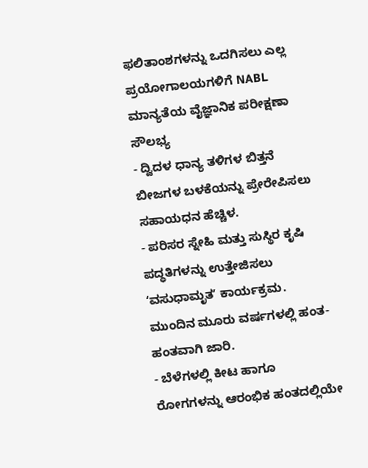ಫಲಿತಾಂಶಗಳನ್ನು ಒದಗಿಸಲು ಎಲ್ಲ ಪ್ರಯೋಗಾಲಯಗಳಿಗೆ NABL ಮಾನ್ಯತೆಯ ವೈಜ್ಞಾನಿಕ ಪರೀಕ್ಷಣಾ ಸೌಲಭ್ಯ
- ದ್ವಿದಳ ಧಾನ್ಯ ತಳಿಗಳ ಬಿತ್ತನೆ ಬೀಜಗಳ ಬಳಕೆಯನ್ನು ಪ್ರೇರೇಪಿಸಲು ಸಹಾಯಧನ ಹೆಚ್ಚಿಳ.
- ಪರಿಸರ ಸ್ನೇಹಿ ಮತ್ತು ಸುಸ್ಥಿರ ಕೃಷಿ ಪದ್ಧತಿಗಳನ್ನು ಉತ್ತೇಜಿಸಲು ʻವಸುಧಾಮೃತʼ ಕಾರ್ಯಕ್ರಮ. ಮುಂದಿನ ಮೂರು ವರ್ಷಗಳಲ್ಲಿ ಹಂತ-ಹಂತವಾಗಿ ಜಾರಿ.
- ಬೆಳೆಗಳಲ್ಲಿ ಕೀಟ ಹಾಗೂ ರೋಗಗಳನ್ನು ಆರಂಭಿಕ ಹಂತದಲ್ಲಿಯೇ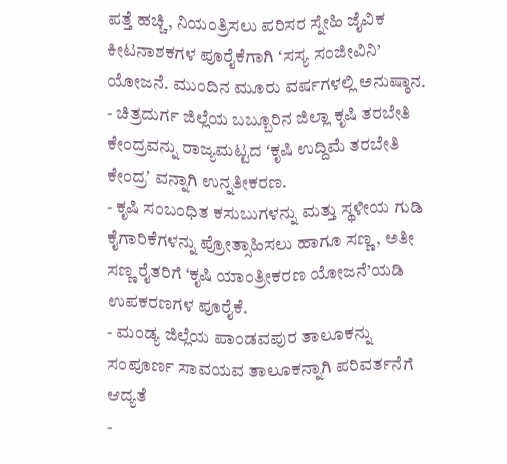ಪತ್ತೆ ಹಚ್ಚಿ, ನಿಯಂತ್ರಿಸಲು ಪರಿಸರ ಸ್ನೇಹಿ ಜೈವಿಕ ಕೀಟನಾಶಕಗಳ ಪೂರೈಕೆಗಾಗಿ ʻಸಸ್ಯ ಸಂಜೀವಿನಿ’ ಯೋಜನೆ. ಮುಂದಿನ ಮೂರು ವರ್ಷಗಳಲ್ಲಿ ಅನುಷ್ಠಾನ.
- ಚಿತ್ರದುರ್ಗ ಜಿಲ್ಲೆಯ ಬಬ್ಬೂರಿನ ಜಿಲ್ಲಾ ಕೃಷಿ ತರಬೇತಿ ಕೇಂದ್ರವನ್ನು ರಾಜ್ಯಮಟ್ಟದ ʻಕೃಷಿ ಉದ್ದಿಮೆ ತರಬೇತಿ ಕೇಂದ್ರʼ ವನ್ನಾಗಿ ಉನ್ನತೀಕರಣ.
- ಕೃಷಿ ಸಂಬಂಧಿತ ಕಸುಬುಗಳನ್ನು ಮತ್ತು ಸ್ಥಳೀಯ ಗುಡಿ ಕೈಗಾರಿಕೆಗಳನ್ನು ಪ್ರೋತ್ಸಾಹಿಸಲು ಹಾಗೂ ಸಣ್ಣ, ಅತೀ ಸಣ್ಣ ರೈತರಿಗೆ ‘ಕೃಷಿ ಯಾಂತ್ರೀಕರಣ ಯೋಜನೆ’ಯಡಿ ಉಪಕರಣಗಳ ಪೂರೈಕೆ.
- ಮಂಡ್ಯ ಜಿಲ್ಲೆಯ ಪಾಂಡವಪುರ ತಾಲೂಕನ್ನು ಸಂಪೂರ್ಣ ಸಾವಯವ ತಾಲೂಕನ್ನಾಗಿ ಪರಿವರ್ತನೆಗೆ ಆದ್ಯತೆ
-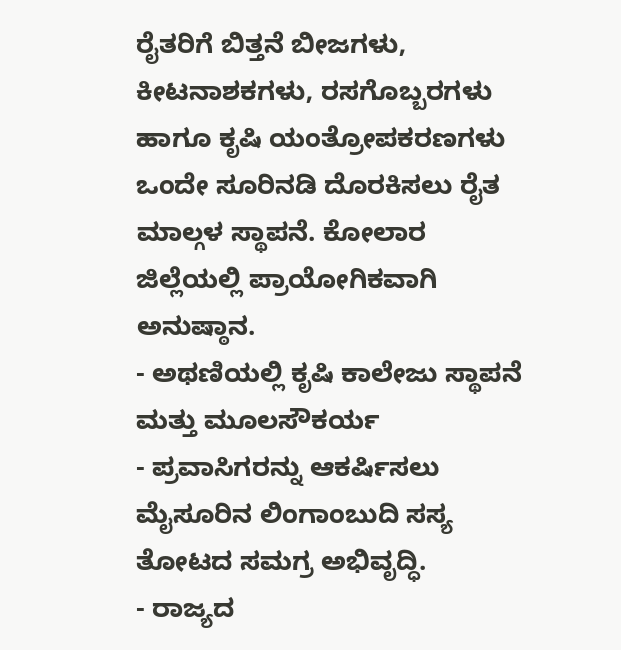ರೈತರಿಗೆ ಬಿತ್ತನೆ ಬೀಜಗಳು, ಕೀಟನಾಶಕಗಳು, ರಸಗೊಬ್ಬರಗಳು ಹಾಗೂ ಕೃಷಿ ಯಂತ್ರೋಪಕರಣಗಳು ಒಂದೇ ಸೂರಿನಡಿ ದೊರಕಿಸಲು ರೈತ ಮಾಲ್ಗಳ ಸ್ಥಾಪನೆ. ಕೋಲಾರ ಜಿಲ್ಲೆಯಲ್ಲಿ ಪ್ರಾಯೋಗಿಕವಾಗಿ ಅನುಷ್ಠಾನ.
- ಅಥಣಿಯಲ್ಲಿ ಕೃಷಿ ಕಾಲೇಜು ಸ್ಥಾಪನೆ ಮತ್ತು ಮೂಲಸೌಕರ್ಯ
- ಪ್ರವಾಸಿಗರನ್ನು ಆಕರ್ಷಿಸಲು ಮೈಸೂರಿನ ಲಿಂಗಾಂಬುದಿ ಸಸ್ಯ ತೋಟದ ಸಮಗ್ರ ಅಭಿವೃದ್ಧಿ.
- ರಾಜ್ಯದ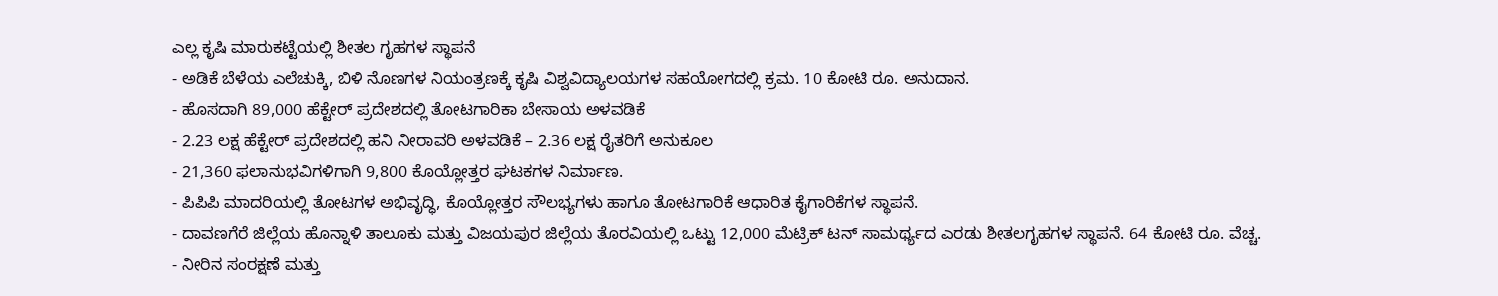ಎಲ್ಲ ಕೃಷಿ ಮಾರುಕಟ್ಟೆಯಲ್ಲಿ ಶೀತಲ ಗೃಹಗಳ ಸ್ಥಾಪನೆ
- ಅಡಿಕೆ ಬೆಳೆಯ ಎಲೆಚುಕ್ಕಿ, ಬಿಳಿ ನೊಣಗಳ ನಿಯಂತ್ರಣಕ್ಕೆ ಕೃಷಿ ವಿಶ್ವವಿದ್ಯಾಲಯಗಳ ಸಹಯೋಗದಲ್ಲಿ ಕ್ರಮ. 10 ಕೋಟಿ ರೂ. ಅನುದಾನ.
- ಹೊಸದಾಗಿ 89,000 ಹೆಕ್ಟೇರ್ ಪ್ರದೇಶದಲ್ಲಿ ತೋಟಗಾರಿಕಾ ಬೇಸಾಯ ಅಳವಡಿಕೆ
- 2.23 ಲಕ್ಷ ಹೆಕ್ಟೇರ್ ಪ್ರದೇಶದಲ್ಲಿ ಹನಿ ನೀರಾವರಿ ಅಳವಡಿಕೆ – 2.36 ಲಕ್ಷ ರೈತರಿಗೆ ಅನುಕೂಲ
- 21,360 ಫಲಾನುಭವಿಗಳಿಗಾಗಿ 9,800 ಕೊಯ್ಲೋತ್ತರ ಘಟಕಗಳ ನಿರ್ಮಾಣ.
- ಪಿಪಿಪಿ ಮಾದರಿಯಲ್ಲಿ ತೋಟಗಳ ಅಭಿವೃದ್ಧಿ, ಕೊಯ್ಲೋತ್ತರ ಸೌಲಭ್ಯಗಳು ಹಾಗೂ ತೋಟಗಾರಿಕೆ ಆಧಾರಿತ ಕೈಗಾರಿಕೆಗಳ ಸ್ಥಾಪನೆ.
- ದಾವಣಗೆರೆ ಜಿಲ್ಲೆಯ ಹೊನ್ನಾಳಿ ತಾಲೂಕು ಮತ್ತು ವಿಜಯಪುರ ಜಿಲ್ಲೆಯ ತೊರವಿಯಲ್ಲಿ ಒಟ್ಟು 12,000 ಮೆಟ್ರಿಕ್ ಟನ್ ಸಾಮರ್ಥ್ಯದ ಎರಡು ಶೀತಲಗೃಹಗಳ ಸ್ಥಾಪನೆ. 64 ಕೋಟಿ ರೂ. ವೆಚ್ಚ.
- ನೀರಿನ ಸಂರಕ್ಷಣೆ ಮತ್ತು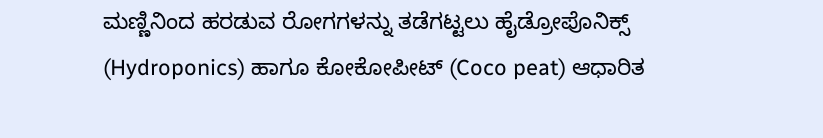ಮಣ್ಣಿನಿಂದ ಹರಡುವ ರೋಗಗಳನ್ನು ತಡೆಗಟ್ಟಲು ಹೈಡ್ರೋಪೊನಿಕ್ಸ್ (Hydroponics) ಹಾಗೂ ಕೋಕೋಪೀಟ್ (Coco peat) ಆಧಾರಿತ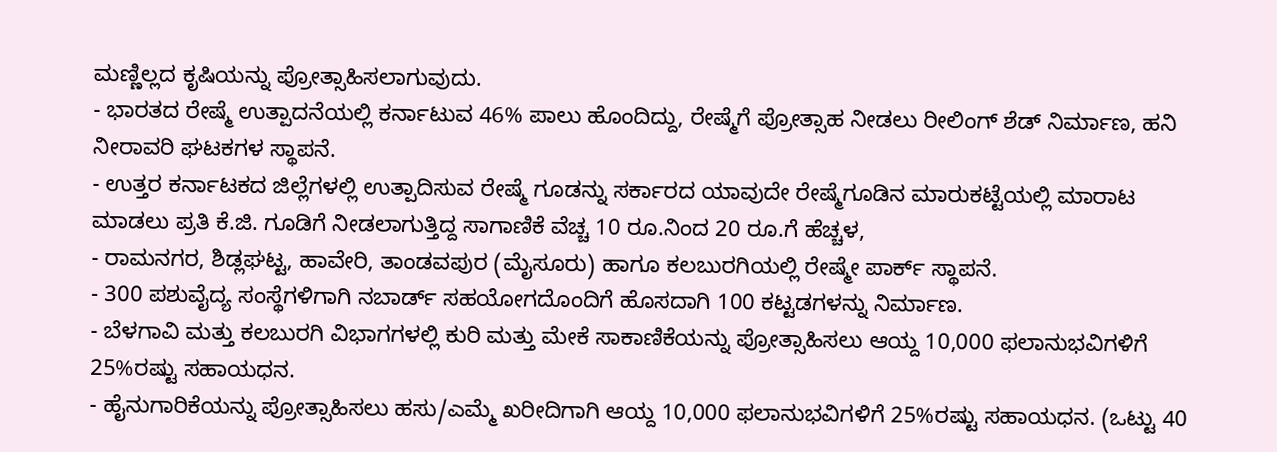ಮಣ್ಣಿಲ್ಲದ ಕೃಷಿಯನ್ನು ಪ್ರೋತ್ಸಾಹಿಸಲಾಗುವುದು.
- ಭಾರತದ ರೇಷ್ಮೆ ಉತ್ಪಾದನೆಯಲ್ಲಿ ಕರ್ನಾಟುವ 46% ಪಾಲು ಹೊಂದಿದ್ದು, ರೇಷ್ಮೆಗೆ ಪ್ರೋತ್ಸಾಹ ನೀಡಲು ರೀಲಿಂಗ್ ಶೆಡ್ ನಿರ್ಮಾಣ, ಹನಿ ನೀರಾವರಿ ಘಟಕಗಳ ಸ್ಥಾಪನೆ.
- ಉತ್ತರ ಕರ್ನಾಟಕದ ಜಿಲ್ಲೆಗಳಲ್ಲಿ ಉತ್ಪಾದಿಸುವ ರೇಷ್ಮೆ ಗೂಡನ್ನು ಸರ್ಕಾರದ ಯಾವುದೇ ರೇಷ್ಮೆಗೂಡಿನ ಮಾರುಕಟ್ಟೆಯಲ್ಲಿ ಮಾರಾಟ ಮಾಡಲು ಪ್ರತಿ ಕೆ.ಜಿ. ಗೂಡಿಗೆ ನೀಡಲಾಗುತ್ತಿದ್ದ ಸಾಗಾಣಿಕೆ ವೆಚ್ಚ 10 ರೂ.ನಿಂದ 20 ರೂ.ಗೆ ಹೆಚ್ಚಳ,
- ರಾಮನಗರ, ಶಿಡ್ಲಘಟ್ಟ, ಹಾವೇರಿ, ತಾಂಡವಪುರ (ಮೈಸೂರು) ಹಾಗೂ ಕಲಬುರಗಿಯಲ್ಲಿ ರೇಷ್ಮೇ ಪಾರ್ಕ್ ಸ್ಥಾಪನೆ.
- 300 ಪಶುವೈದ್ಯ ಸಂಸ್ಥೆಗಳಿಗಾಗಿ ನಬಾರ್ಡ್ ಸಹಯೋಗದೊಂದಿಗೆ ಹೊಸದಾಗಿ 100 ಕಟ್ಟಡಗಳನ್ನು ನಿರ್ಮಾಣ.
- ಬೆಳಗಾವಿ ಮತ್ತು ಕಲಬುರಗಿ ವಿಭಾಗಗಳಲ್ಲಿ ಕುರಿ ಮತ್ತು ಮೇಕೆ ಸಾಕಾಣಿಕೆಯನ್ನು ಪ್ರೋತ್ಸಾಹಿಸಲು ಆಯ್ದ 10,000 ಫಲಾನುಭವಿಗಳಿಗೆ 25%ರಷ್ಟು ಸಹಾಯಧನ.
- ಹೈನುಗಾರಿಕೆಯನ್ನು ಪ್ರೋತ್ಸಾಹಿಸಲು ಹಸು/ಎಮ್ಮೆ ಖರೀದಿಗಾಗಿ ಆಯ್ದ 10,000 ಫಲಾನುಭವಿಗಳಿಗೆ 25%ರಷ್ಟು ಸಹಾಯಧನ. (ಒಟ್ಟು 40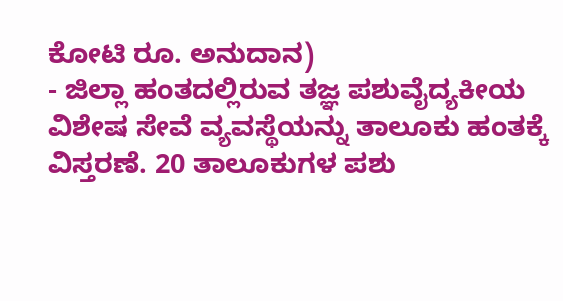ಕೋಟಿ ರೂ. ಅನುದಾನ)
- ಜಿಲ್ಲಾ ಹಂತದಲ್ಲಿರುವ ತಜ್ಞ ಪಶುವೈದ್ಯಕೀಯ ವಿಶೇಷ ಸೇವೆ ವ್ಯವಸ್ಥೆಯನ್ನು ತಾಲೂಕು ಹಂತಕ್ಕೆ ವಿಸ್ತರಣೆ. 20 ತಾಲೂಕುಗಳ ಪಶು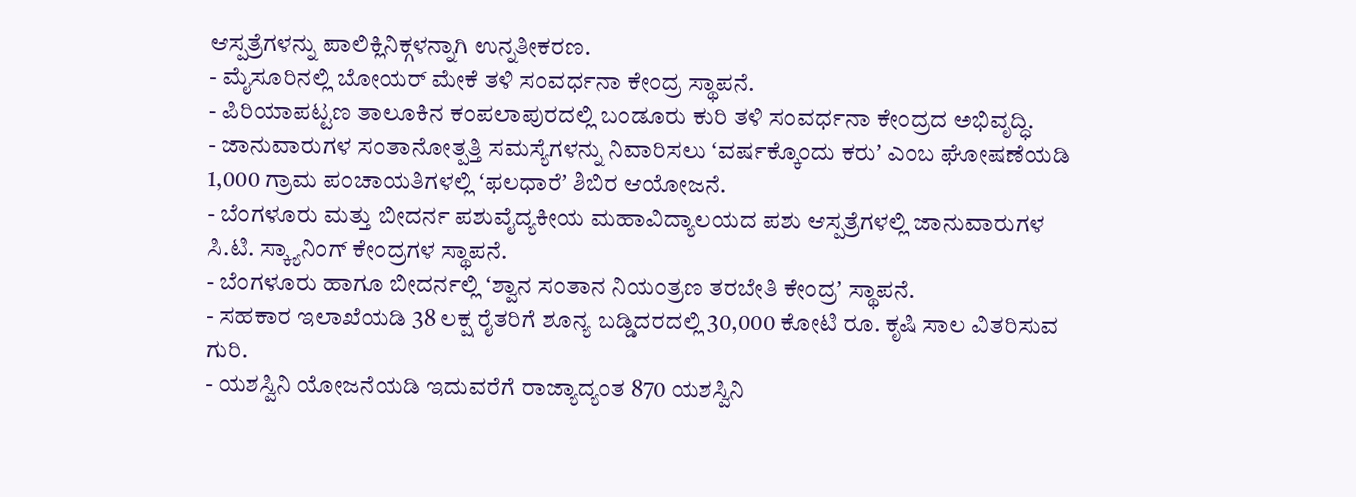ಆಸ್ಪತ್ರೆಗಳನ್ನು ಪಾಲಿಕ್ಲಿನಿಕ್ಗಳನ್ನಾಗಿ ಉನ್ನತೀಕರಣ.
- ಮೈಸೂರಿನಲ್ಲಿ ಬೋಯರ್ ಮೇಕೆ ತಳಿ ಸಂವರ್ಧನಾ ಕೇಂದ್ರ ಸ್ಥಾಪನೆ.
- ಪಿರಿಯಾಪಟ್ಟಣ ತಾಲೂಕಿನ ಕಂಪಲಾಪುರದಲ್ಲಿ ಬಂಡೂರು ಕುರಿ ತಳಿ ಸಂವರ್ಧನಾ ಕೇಂದ್ರದ ಅಭಿವೃದ್ಧಿ.
- ಜಾನುವಾರುಗಳ ಸಂತಾನೋತ್ಪತ್ತಿ ಸಮಸ್ಯೆಗಳನ್ನು ನಿವಾರಿಸಲು ʻವರ್ಷಕ್ಕೊಂದು ಕರುʼ ಎಂಬ ಘೋಷಣೆಯಡಿ 1,000 ಗ್ರಾಮ ಪಂಚಾಯತಿಗಳಲ್ಲಿ ʻಫಲಧಾರೆʼ ಶಿಬಿರ ಆಯೋಜನೆ.
- ಬೆಂಗಳೂರು ಮತ್ತು ಬೀದರ್ನ ಪಶುವೈದ್ಯಕೀಯ ಮಹಾವಿದ್ಯಾಲಯದ ಪಶು ಆಸ್ಪತ್ರೆಗಳಲ್ಲಿ ಜಾನುವಾರುಗಳ ಸಿ.ಟಿ. ಸ್ಕ್ಯಾನಿಂಗ್ ಕೇಂದ್ರಗಳ ಸ್ಥಾಪನೆ.
- ಬೆಂಗಳೂರು ಹಾಗೂ ಬೀದರ್ನಲ್ಲಿ ʻಶ್ವಾನ ಸಂತಾನ ನಿಯಂತ್ರಣ ತರಬೇತಿ ಕೇಂದ್ರʼ ಸ್ಥಾಪನೆ.
- ಸಹಕಾರ ಇಲಾಖೆಯಡಿ 38 ಲಕ್ಷ ರೈತರಿಗೆ ಶೂನ್ಯ ಬಡ್ಡಿದರದಲ್ಲಿ 30,000 ಕೋಟಿ ರೂ. ಕೃಷಿ ಸಾಲ ವಿತರಿಸುವ ಗುರಿ.
- ಯಶಸ್ವಿನಿ ಯೋಜನೆಯಡಿ ಇದುವರೆಗೆ ರಾಜ್ಯಾದ್ಯಂತ 870 ಯಶಸ್ವಿನಿ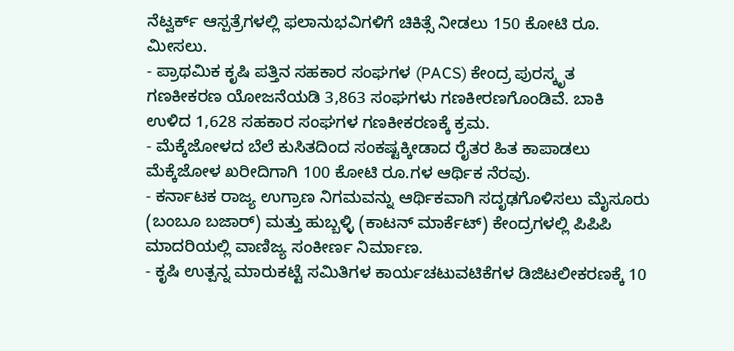ನೆಟ್ವರ್ಕ್ ಆಸ್ಪತ್ರೆಗಳಲ್ಲಿ ಫಲಾನುಭವಿಗಳಿಗೆ ಚಿಕಿತ್ಸೆ ನೀಡಲು 150 ಕೋಟಿ ರೂ. ಮೀಸಲು.
- ಪ್ರಾಥಮಿಕ ಕೃಷಿ ಪತ್ತಿನ ಸಹಕಾರ ಸಂಘಗಳ (PACS) ಕೇಂದ್ರ ಪುರಸ್ಕೃತ ಗಣಕೀಕರಣ ಯೋಜನೆಯಡಿ 3,863 ಸಂಘಗಳು ಗಣಕೀರಣಗೊಂಡಿವೆ. ಬಾಕಿ ಉಳಿದ 1,628 ಸಹಕಾರ ಸಂಘಗಳ ಗಣಕೀಕರಣಕ್ಕೆ ಕ್ರಮ.
- ಮೆಕ್ಕೆಜೋಳದ ಬೆಲೆ ಕುಸಿತದಿಂದ ಸಂಕಷ್ಟಕ್ಕೀಡಾದ ರೈತರ ಹಿತ ಕಾಪಾಡಲು ಮೆಕ್ಕೆಜೋಳ ಖರೀದಿಗಾಗಿ 100 ಕೋಟಿ ರೂ.ಗಳ ಆರ್ಥಿಕ ನೆರವು.
- ಕರ್ನಾಟಕ ರಾಜ್ಯ ಉಗ್ರಾಣ ನಿಗಮವನ್ನು ಆರ್ಥಿಕವಾಗಿ ಸದೃಢಗೊಳಿಸಲು ಮೈಸೂರು (ಬಂಬೂ ಬಜಾರ್) ಮತ್ತು ಹುಬ್ಬಳ್ಳಿ (ಕಾಟನ್ ಮಾರ್ಕೆಟ್) ಕೇಂದ್ರಗಳಲ್ಲಿ ಪಿಪಿಪಿ ಮಾದರಿಯಲ್ಲಿ ವಾಣಿಜ್ಯ ಸಂಕೀರ್ಣ ನಿರ್ಮಾಣ.
- ಕೃಷಿ ಉತ್ಪನ್ನ ಮಾರುಕಟ್ಟೆ ಸಮಿತಿಗಳ ಕಾರ್ಯಚಟುವಟಿಕೆಗಳ ಡಿಜಿಟಲೀಕರಣಕ್ಕೆ 10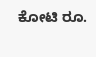ಕೋಟಿ ರೂ.